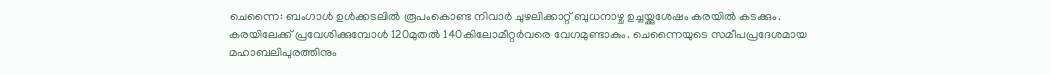ചെന്നൈ: ബംഗാൾ ഉൾക്കടലിൽ രൂപംകൊണ്ട നിവാർ ചുഴലിക്കാറ്റ് ബുധനാഴ്ച ഉച്ചയ്ക്കുശേഷം കരയിൽ കടക്കും. കരയിലേക്ക് പ്രവേശിക്കുമ്പോൾ 120മുതൽ 140കിലോമീറ്റർവരെ വേഗമുണ്ടാകും. ചെന്നൈയുടെ സമീപപ്രദേശമായ മഹാബലിപുരത്തിനും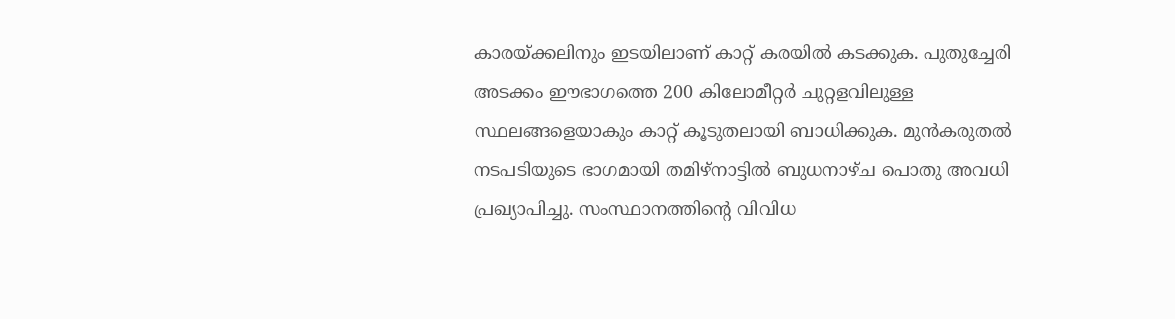കാരയ്ക്കലിനും ഇടയിലാണ് കാറ്റ് കരയിൽ കടക്കുക. പുതുച്ചേരി അടക്കം ഈഭാഗത്തെ 200 കിലോമീറ്റർ ചുറ്റളവിലുള്ള സ്ഥലങ്ങളെയാകും കാറ്റ് കൂടുതലായി ബാധിക്കുക. മുൻകരുതൽ നടപടിയുടെ ഭാഗമായി തമിഴ്നാട്ടിൽ ബുധനാഴ്ച പൊതു അവധി പ്രഖ്യാപിച്ചു. സംസ്ഥാനത്തിന്റെ വിവിധ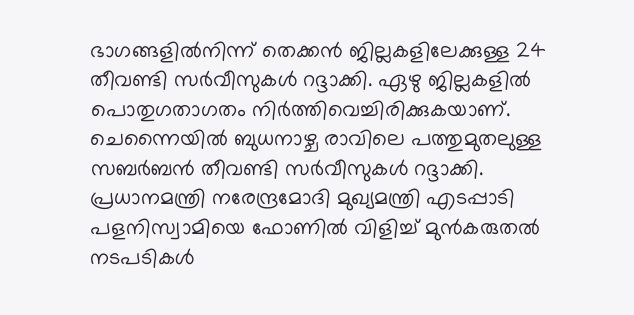ഭാഗങ്ങളിൽനിന്ന് തെക്കൻ ജില്ലകളിലേക്കുള്ള 24 തീവണ്ടി സർവീസുകൾ റദ്ദാക്കി. ഏഴു ജില്ലകളിൽ പൊതുഗതാഗതം നിർത്തിവെച്ചിരിക്കുകയാണ്. ചെന്നൈയിൽ ബുധനാഴ്ച രാവിലെ പത്തുമുതലുള്ള സബർബൻ തീവണ്ടി സർവീസുകൾ റദ്ദാക്കി. പ്രധാനമന്ത്രി നരേന്ദ്രമോദി മുഖ്യമന്ത്രി എടപ്പാടി പളനിസ്വാമിയെ ഫോണിൽ വിളിച്ച് മുൻകരുതൽ നടപടികൾ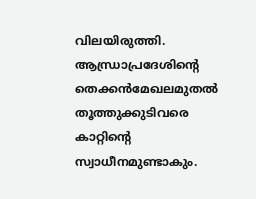വിലയിരുത്തി. ആന്ധ്രാപ്രദേശിന്റെ തെക്കൻമേഖലമുതൽ തൂത്തുക്കുടിവരെ കാറ്റിന്റെ സ്വാധീനമുണ്ടാകും.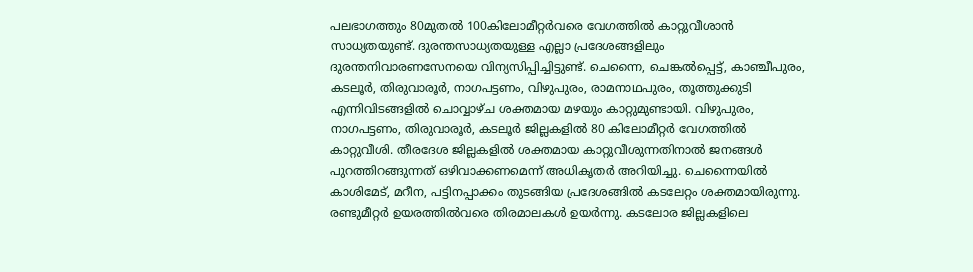പലഭാഗത്തും 80മുതൽ 100കിലോമീറ്റർവരെ വേഗത്തിൽ കാറ്റുവീശാൻ സാധ്യതയുണ്ട്. ദുരന്തസാധ്യതയുള്ള എല്ലാ പ്രദേശങ്ങളിലും ദുരന്തനിവാരണസേനയെ വിന്യസിപ്പിച്ചിട്ടുണ്ട്. ചെന്നൈ, ചെങ്കൽപ്പെട്ട്, കാഞ്ചീപുരം, കടലൂർ, തിരുവാരൂർ, നാഗപട്ടണം, വിഴുപുരം, രാമനാഥപുരം, തൂത്തുക്കുടി എന്നിവിടങ്ങളിൽ ചൊവ്വാഴ്ച ശക്തമായ മഴയും കാറ്റുമുണ്ടായി. വിഴുപുരം, നാഗപട്ടണം, തിരുവാരൂർ, കടലൂർ ജില്ലകളിൽ 80 കിലോമീറ്റർ വേഗത്തിൽ കാറ്റുവീശി. തീരദേശ ജില്ലകളിൽ ശക്തമായ കാറ്റുവീശുന്നതിനാൽ ജനങ്ങൾ പുറത്തിറങ്ങുന്നത് ഒഴിവാക്കണമെന്ന് അധികൃതർ അറിയിച്ചു. ചെന്നൈയിൽ കാശിമേട്, മറീന, പട്ടിനപ്പാക്കം തുടങ്ങിയ പ്രദേശങ്ങിൽ കടലേറ്റം ശക്തമായിരുന്നു. രണ്ടുമീറ്റർ ഉയരത്തിൽവരെ തിരമാലകൾ ഉയർന്നു. കടലോര ജില്ലകളിലെ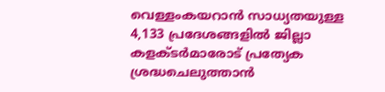വെള്ളംകയറാൻ സാധ്യതയുള്ള 4,133 പ്രദേശങ്ങളിൽ ജില്ലാ കളക്ടർമാരോട് പ്രത്യേക ശ്രദ്ധചെലുത്താൻ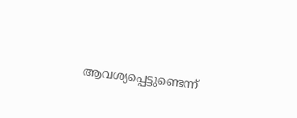ആവശ്യപ്പെട്ടുണ്ടെന്ന്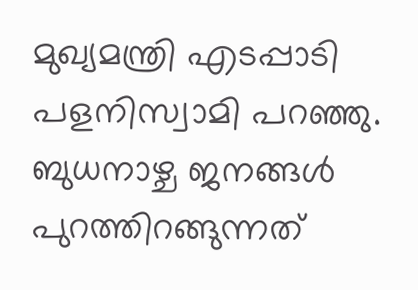മുഖ്യമന്ത്രി എടപ്പാടി പളനിസ്വാമി പറഞ്ഞു. ബുധനാഴ്ച ജനങ്ങൾ പുറത്തിറങ്ങുന്നത്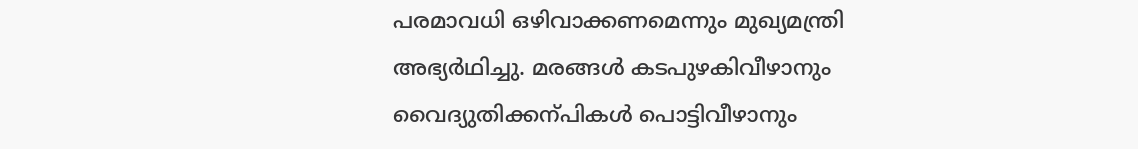പരമാവധി ഒഴിവാക്കണമെന്നും മുഖ്യമന്ത്രി അഭ്യർഥിച്ചു. മരങ്ങൾ കടപുഴകിവീഴാനും വൈദ്യുതിക്കന്പികൾ പൊട്ടിവീഴാനും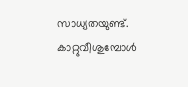സാധ്യതയുണ്ട്. കാറ്റുവീശുമ്പോൾ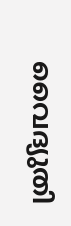വൈദ്യുതി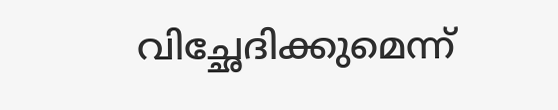വിച്ഛേദിക്കുമെന്ന്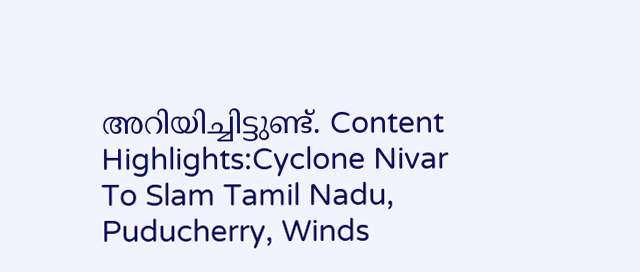അറിയിച്ചിട്ടുണ്ട്. Content Highlights:Cyclone Nivar To Slam Tamil Nadu, Puducherry, Winds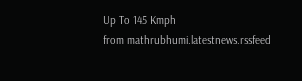Up To 145 Kmph
from mathrubhumi.latestnews.rssfeed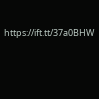https://ift.tt/37a0BHW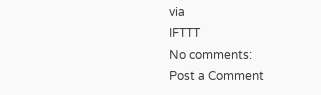via
IFTTT
No comments:
Post a Comment